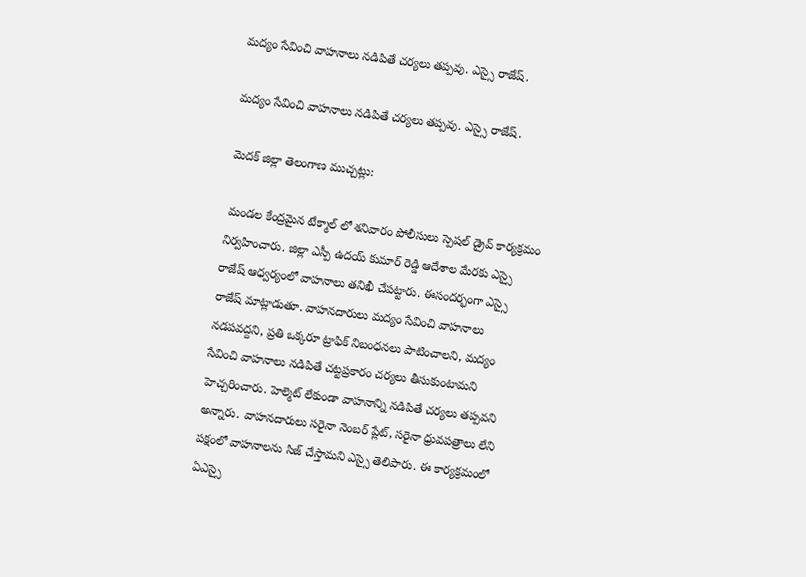మద్యం సేవించి వాహనాలు నడిపితే చర్యలు తప్పవు. ఎస్సై రాజేష్.

మద్యం సేవించి వాహనాలు నడిపితే చర్యలు తప్పవు. ఎస్సై రాజేష్.

మెదక్ జిల్లా తెలంగాణ ముచ్చట్లు:

 మండల కేంద్రమైన టేక్మాల్ లో శనివారం పోలీసులు స్పెషల్ డ్రైవ్ కార్యక్రమం నిర్వహించారు. జిల్లా ఎస్పీ ఉదయ్ కుమార్ రెడ్డి ఆదేశాల మేరకు ఎస్సై రాజేష్ ఆధ్వర్యంలో వాహనాలు తనిఖీ చేపట్టారు. ఈసందర్భంగా ఎస్సై రాజేష్ మాట్లాడుతూ. వాహనదారులు మద్యం సేవించి వాహనాలు నడపవద్దని, ప్రతి ఒక్కరూ ట్రాఫిక్ నిబంధనలు పాటించాలని, మద్యం సేవించి వాహనాలు నడిపితే చట్టప్రకారం చర్యలు తీసుకుంటామని హెచ్చరించారు. హెల్మెట్ లేకుండా వాహనాన్ని నడిపితే చర్యలు తప్పవని అన్నారు. వాహనదారులు సరైనా నెంబర్ ప్లేట్, సరైనా ధ్రువపత్రాలు లేని పక్షంలో వాహనాలను సిజ్ చేస్తామని ఎస్సై తెలిపారు. ఈ కార్యక్రమంలో ఏఎస్సై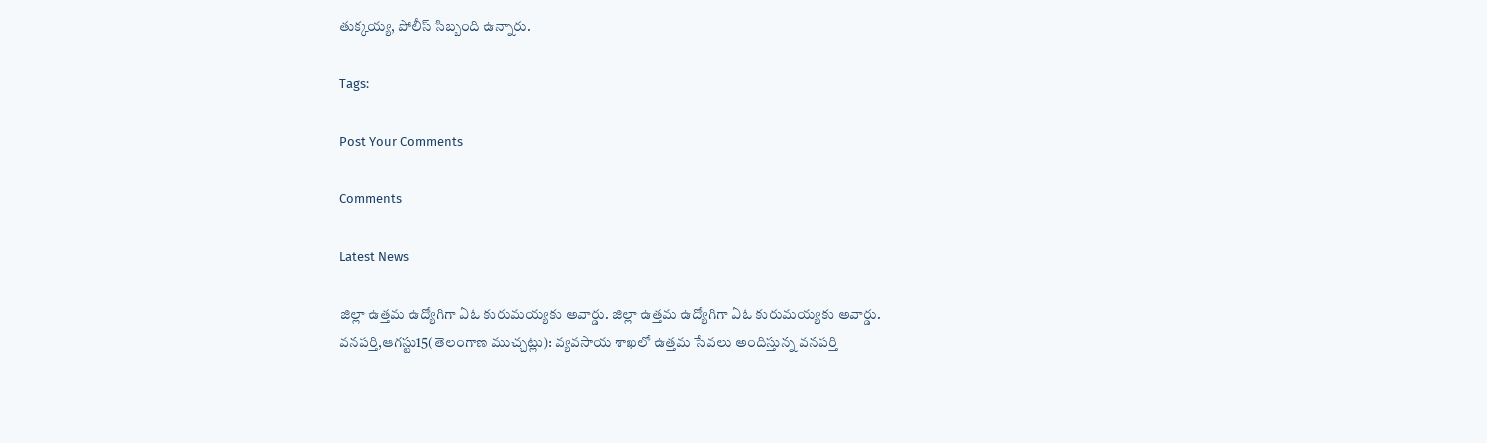తుక్కయ్య, పోలీస్ సిబ్బంది ఉన్నారు.

Tags:

Post Your Comments

Comments

Latest News

జిల్లా ఉత్తమ ఉద్యోగిగా ఏఓ కురుమయ్యకు అవార్డు. జిల్లా ఉత్తమ ఉద్యోగిగా ఏఓ కురుమయ్యకు అవార్డు.
వనపర్తి,ఆగస్టు15(తెలంగాణ ముచ్చట్లు): వ్యవసాయ శాఖలో ఉత్తమ సేవలు అందిస్తున్న వనపర్తి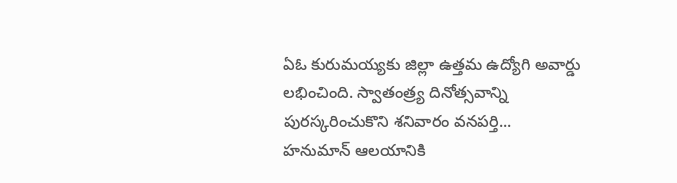ఏఓ కురుమయ్యకు జిల్లా ఉత్తమ ఉద్యోగి అవార్డు లభించింది. స్వాతంత్ర్య దినోత్సవాన్ని పురస్కరించుకొని శనివారం వనపర్తి...
హనుమాన్ ఆలయానికి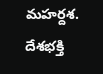మహర్దశ.
దేశభక్తి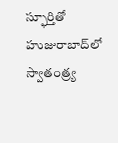స్ఫూర్తితో హుజురాబాద్‌లో స్వాతంత్ర్య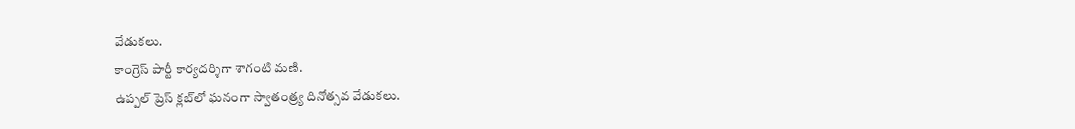వేడుకలు.
కాంగ్రెస్ పార్టీ కార్యదర్శిగా శాగంటి మణి.
ఉప్పల్ ప్రెస్ క్లబ్‌లో ఘనంగా స్వాతంత్ర్య దినోత్సవ వేడుకలు.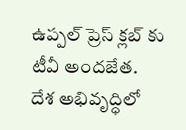ఉప్పల్ ప్రెస్ క్లబ్‌ కు టీవీ అందజేత.
దేశ అభివృద్ధిలో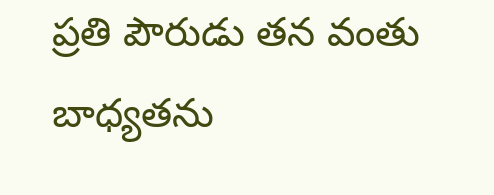ప్రతి పౌరుడు తన వంతు బాధ్యతను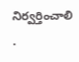నిర్వర్తించాలి .